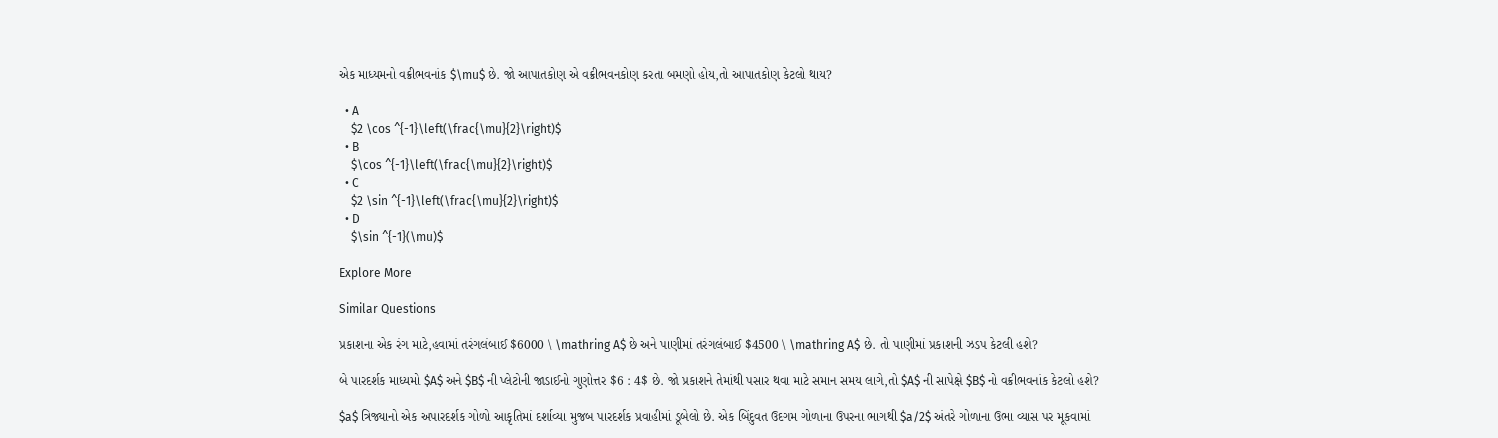એક માધ્યમનો વક્રીભવનાંક $\mu$ છે. જો આપાતકોણ એ વક્રીભવનકોણ કરતા બમણો હોય,તો આપાતકોણ કેટલો થાય?

  • A
    $2 \cos ^{-1}\left(\frac{\mu}{2}\right)$
  • B
    $\cos ^{-1}\left(\frac{\mu}{2}\right)$
  • C
    $2 \sin ^{-1}\left(\frac{\mu}{2}\right)$
  • D
    $\sin ^{-1}(\mu)$

Explore More

Similar Questions

પ્રકાશના એક રંગ માટે,હવામાં તરંગલંબાઈ $6000 \ \mathring A$ છે અને પાણીમાં તરંગલંબાઈ $4500 \ \mathring A$ છે. તો પાણીમાં પ્રકાશની ઝડપ કેટલી હશે?

બે પારદર્શક માધ્યમો $A$ અને $B$ ની પ્લેટોની જાડાઈનો ગુણોત્તર $6 : 4$ છે. જો પ્રકાશને તેમાંથી પસાર થવા માટે સમાન સમય લાગે,તો $A$ ની સાપેક્ષે $B$ નો વક્રીભવનાંક કેટલો હશે?

$a$ ત્રિજ્યાનો એક અપારદર્શક ગોળો આકૃતિમાં દર્શાવ્યા મુજબ પારદર્શક પ્રવાહીમાં ડૂબેલો છે. એક બિંદુવત ઉદગમ ગોળાના ઉપરના ભાગથી $a/2$ અંતરે ગોળાના ઉભા વ્યાસ પર મૂકવામાં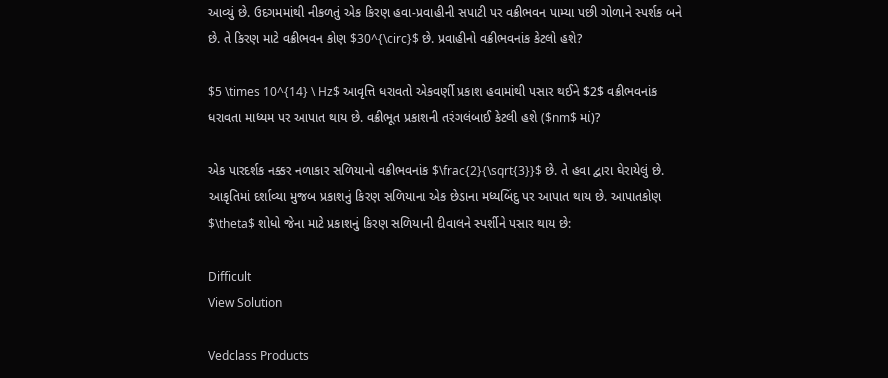આવ્યું છે. ઉદગમમાંથી નીકળતું એક કિરણ હવા-પ્રવાહીની સપાટી પર વક્રીભવન પામ્યા પછી ગોળાને સ્પર્શક બને છે. તે કિરણ માટે વક્રીભવન કોણ $30^{\circ}$ છે. પ્રવાહીનો વક્રીભવનાંક કેટલો હશે?

$5 \times 10^{14} \ Hz$ આવૃત્તિ ધરાવતો એકવર્ણી પ્રકાશ હવામાંથી પસાર થઈને $2$ વક્રીભવનાંક ધરાવતા માધ્યમ પર આપાત થાય છે. વક્રીભૂત પ્રકાશની તરંગલંબાઈ કેટલી હશે ($nm$ માં)?

એક પારદર્શક નક્કર નળાકાર સળિયાનો વક્રીભવનાંક $\frac{2}{\sqrt{3}}$ છે. તે હવા દ્વારા ઘેરાયેલું છે. આકૃતિમાં દર્શાવ્યા મુજબ પ્રકાશનું કિરણ સળિયાના એક છેડાના મધ્યબિંદુ પર આપાત થાય છે. આપાતકોણ $\theta$ શોધો જેના માટે પ્રકાશનું કિરણ સળિયાની દીવાલને સ્પર્શીને પસાર થાય છે:

Difficult
View Solution

Vedclass Products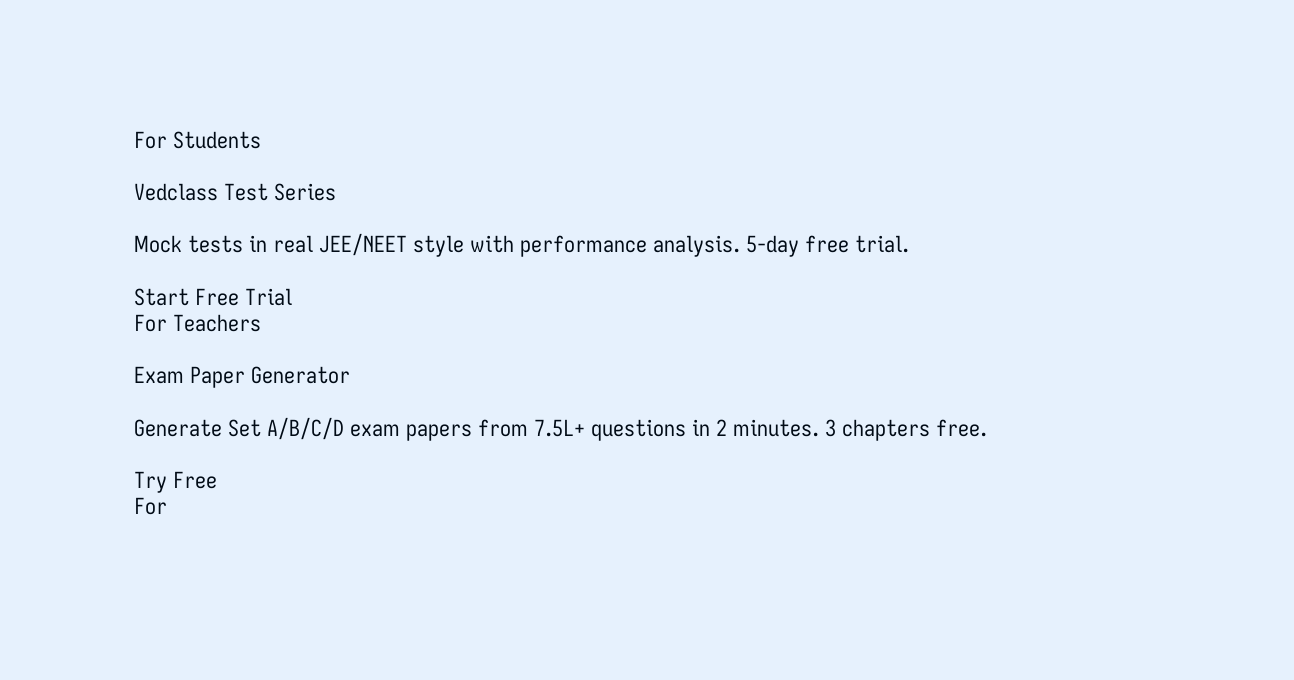For Students

Vedclass Test Series

Mock tests in real JEE/NEET style with performance analysis. 5-day free trial.

Start Free Trial
For Teachers

Exam Paper Generator

Generate Set A/B/C/D exam papers from 7.5L+ questions in 2 minutes. 3 chapters free.

Try Free
For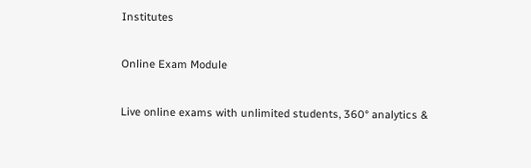Institutes

Online Exam Module

Live online exams with unlimited students, 360° analytics &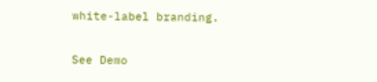white-label branding.

See Demo